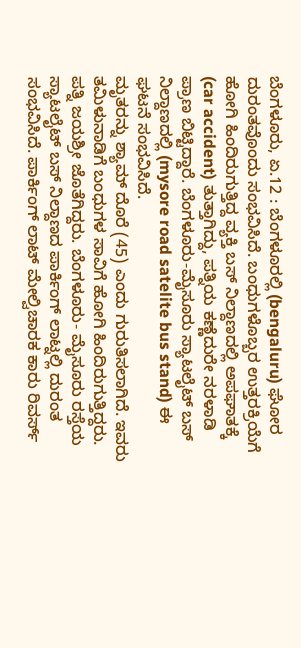ಬೆಂಗಳೂರು, ಏ.12 : ಬೆಂಗಳೂರಲ್ಲಿ (bengaluru) ಘೋರ ದುರಂತವೊಂದು ಸಂಭವಿಸಿದೆ. ಬಂಧುಗಳೊಬ್ಬರ ಉತ್ತರಕ್ರಿಯೆಗೆ ಹೋಗಿ ಹಿಂದಿರುಗುತ್ತಿದ್ದ ವ್ಯಕ್ತಿ ಬಸ್ ನಿಲ್ದಾಣದಲ್ಲಿ ಅಪಘಾತಕ್ಕೆ (car accident) ತುತ್ತಾಗಿದ್ದು, ಪತ್ನಿಯ ಕಣ್ಣೆದುರೇ ನರಳಾಡಿ ಪ್ರಾಣ ಬಿಟ್ಟಿದ್ದಾರೆ. ಬೆಂಗಳೂರು-ಮೈಸೂರು ಸ್ಯಾಟಲೈಟ್ ಬಸ್ ನಿಲ್ದಾಣದಲ್ಲಿ (mysore road satelite bus stand) ಈ ಘಟನೆ ಸಂಭವಿಸಿದೆ.
ಮೃತರನ್ನು ಶ್ಯಾಮ್ ದೊರೆ (45) ಎಂದು ಗುರುತಿಸಲಾಗಿದೆ. ಇವರು ತಮಿಳುನಾಡಿಗೆ ಬಂಧುಗಳ ಸಾವಿಗೆ ಹೋಗಿ ಹಿಂದಿರುಗುತ್ತಿದ್ದರು. ಪತ್ನಿ ಜಯಶ್ರೀ ಜೊತೆಗಿದ್ದರು. ಬೆಂಗಳೂರು- ಮೈಸೂರು ರಸ್ತೆಯ ಸ್ಯಾಟಲೈಟ್ ಬಸ್ ನಿಲ್ದಾಣದ ಪಾರ್ಕಿಂಗ್ ಲಾಟ್ನಲ್ಲಿ ದುರಂತ ಸಂಭವಿಸಿದೆ. ಪಾರ್ಕಿಂಗ್ ಲಾಟ್ ಮೇಲ್ವಿಚಾರಕ ಕಾರು ರಿವರ್ಸ್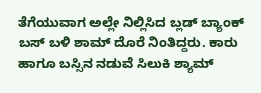ತೆಗೆಯುವಾಗ ಅಲ್ಲೇ ನಿಲ್ಲಿಸಿದ ಬ್ಲಡ್ ಬ್ಯಾಂಕ್ ಬಸ್ ಬಳಿ ಶಾಮ್ ದೊರೆ ನಿಂತಿದ್ದರು. ಕಾರು ಹಾಗೂ ಬಸ್ಸಿನ ನಡುವೆ ಸಿಲುಕಿ ಶ್ಯಾಮ್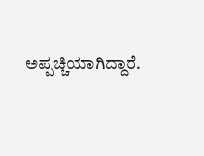ಅಪ್ಪಚ್ಚಿಯಾಗಿದ್ದಾರೆ.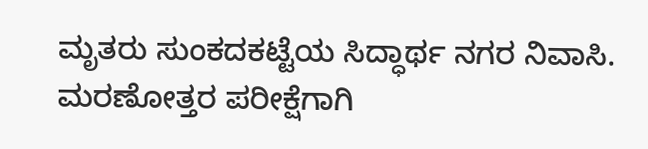ಮೃತರು ಸುಂಕದಕಟ್ಟೆಯ ಸಿದ್ಧಾರ್ಥ ನಗರ ನಿವಾಸಿ. ಮರಣೋತ್ತರ ಪರೀಕ್ಷೆಗಾಗಿ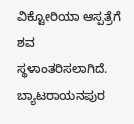ವಿಕ್ಟೋರಿಯಾ ಆಸ್ಪತ್ರೆಗೆ ಶವ ಸ್ಥಳಾಂತರಿಸಲಾಗಿದೆ. ಬ್ಯಾಟರಾಯನಪುರ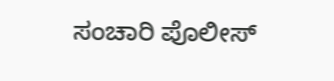ಸಂಚಾರಿ ಪೊಲೀಸ್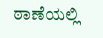ಠಾಣೆಯಲ್ಲಿ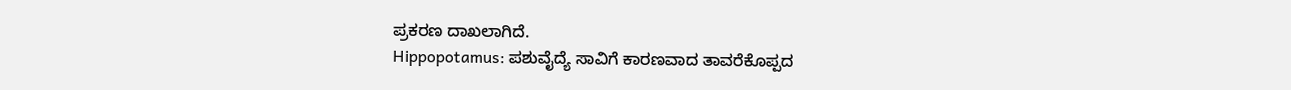ಪ್ರಕರಣ ದಾಖಲಾಗಿದೆ.
Hippopotamus: ಪಶುವೈದ್ಯೆ ಸಾವಿಗೆ ಕಾರಣವಾದ ತಾವರೆಕೊಪ್ಪದ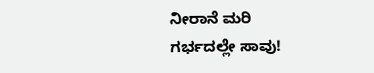ನೀರಾನೆ ಮರಿ ಗರ್ಭದಲ್ಲೇ ಸಾವು!